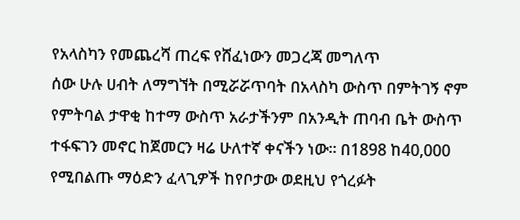የአላስካን የመጨረሻ ጠረፍ የሸፈነውን መጋረጃ መግለጥ
ሰው ሁሉ ሀብት ለማግኘት በሚሯሯጥባት በአላስካ ውስጥ በምትገኝ ኖም የምትባል ታዋቂ ከተማ ውስጥ አራታችንም በአንዲት ጠባብ ቤት ውስጥ ተፋፍገን መኖር ከጀመርን ዛሬ ሁለተኛ ቀናችን ነው። በ1898 ከ40,000 የሚበልጡ ማዕድን ፈላጊዎች ከየቦታው ወደዚህ የጎረፉት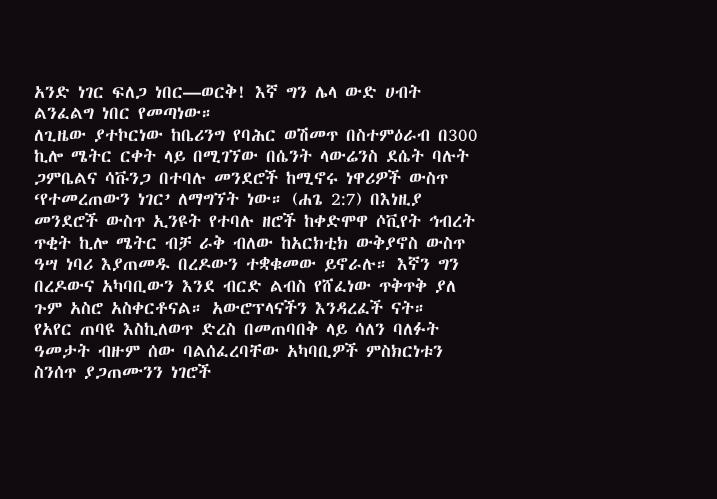አንድ ነገር ፍለጋ ነበር—ወርቅ! እኛ ግን ሌላ ውድ ሀብት ልንፈልግ ነበር የመጣነው።
ለጊዜው ያተኮርነው ከቤሪንግ የባሕር ወሽመጥ በስተምዕራብ በ300 ኪሎ ሜትር ርቀት ላይ በሚገኘው በሴንት ላውሬንስ ደሴት ባሉት ጋምቤልና ሳቩንጋ በተባሉ መንደሮች ከሚኖሩ ነዋሪዎች ውስጥ ‘የተመረጠውን ነገር’ ለማግኘት ነው። (ሐጌ 2:7) በእነዚያ መንደሮች ውስጥ ኢንዩት የተባሉ ዘሮች ከቀድሞዋ ሶቪየት ኅብረት ጥቂት ኪሎ ሜትር ብቻ ራቅ ብለው ከአርክቲክ ውቅያኖስ ውስጥ ዓሣ ነባሪ እያጠመዱ በረዶውን ተቋቁመው ይኖራሉ። እኛን ግን በረዶውና አካባቢውን እንደ ብርድ ልብስ የሸፈነው ጥቅጥቅ ያለ ጉም አስሮ አስቀርቶናል። አውሮፕላናችን እንዳረፈች ናት።
የአየር ጠባዩ እስኪለወጥ ድረስ በመጠባበቅ ላይ ሳለን ባለፉት ዓመታት ብዙም ሰው ባልሰፈረባቸው አካባቢዎች ምስክርነቱን ስንሰጥ ያጋጠሙንን ነገሮች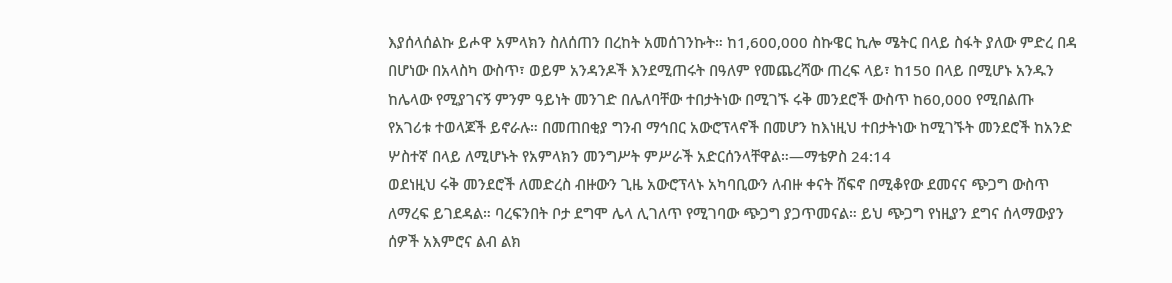እያሰላሰልኩ ይሖዋ አምላክን ስለሰጠን በረከት አመሰገንኩት። ከ1,600,000 ስኩዌር ኪሎ ሜትር በላይ ስፋት ያለው ምድረ በዳ በሆነው በአላስካ ውስጥ፣ ወይም አንዳንዶች እንደሚጠሩት በዓለም የመጨረሻው ጠረፍ ላይ፣ ከ150 በላይ በሚሆኑ አንዱን ከሌላው የሚያገናኝ ምንም ዓይነት መንገድ በሌለባቸው ተበታትነው በሚገኙ ሩቅ መንደሮች ውስጥ ከ60,000 የሚበልጡ የአገሪቱ ተወላጆች ይኖራሉ። በመጠበቂያ ግንብ ማኅበር አውሮፕላኖች በመሆን ከእነዚህ ተበታትነው ከሚገኙት መንደሮች ከአንድ ሦስተኛ በላይ ለሚሆኑት የአምላክን መንግሥት ምሥራች አድርሰንላቸዋል።—ማቴዎስ 24:14
ወደነዚህ ሩቅ መንደሮች ለመድረስ ብዙውን ጊዜ አውሮፕላኑ አካባቢውን ለብዙ ቀናት ሸፍኖ በሚቆየው ደመናና ጭጋግ ውስጥ ለማረፍ ይገደዳል። ባረፍንበት ቦታ ደግሞ ሌላ ሊገለጥ የሚገባው ጭጋግ ያጋጥመናል። ይህ ጭጋግ የነዚያን ደግና ሰላማውያን ሰዎች አእምሮና ልብ ልክ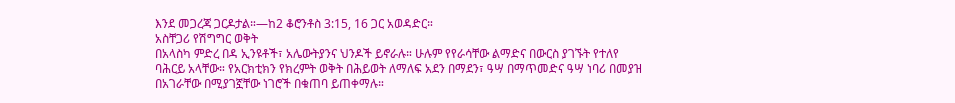እንደ መጋረጃ ጋርዶታል።—ከ2 ቆሮንቶስ 3:15, 16 ጋር አወዳድር።
አስቸጋሪ የሽግግር ወቅት
በአላስካ ምድረ በዳ ኢንዩቶች፣ አሌውትያንና ህንዶች ይኖራሉ። ሁሉም የየራሳቸው ልማድና በውርስ ያገኙት የተለየ ባሕርይ አላቸው። የአርክቲክን የክረምት ወቅት በሕይወት ለማለፍ አደን በማደን፣ ዓሣ በማጥመድና ዓሣ ነባሪ በመያዝ በአገራቸው በሚያገኟቸው ነገሮች በቁጠባ ይጠቀማሉ።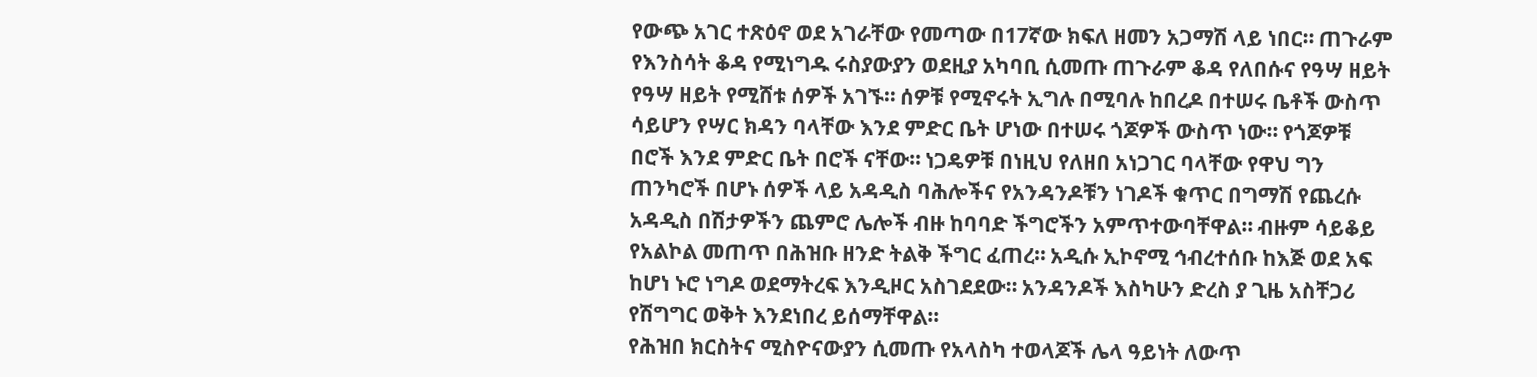የውጭ አገር ተጽዕኖ ወደ አገራቸው የመጣው በ17ኛው ክፍለ ዘመን አጋማሽ ላይ ነበር። ጠጉራም የእንስሳት ቆዳ የሚነግዱ ሩስያውያን ወደዚያ አካባቢ ሲመጡ ጠጉራም ቆዳ የለበሱና የዓሣ ዘይት የዓሣ ዘይት የሚሸቱ ሰዎች አገኙ። ሰዎቹ የሚኖሩት ኢግሉ በሚባሉ ከበረዶ በተሠሩ ቤቶች ውስጥ ሳይሆን የሣር ክዳን ባላቸው እንደ ምድር ቤት ሆነው በተሠሩ ጎጆዎች ውስጥ ነው። የጎጆዎቹ በሮች እንደ ምድር ቤት በሮች ናቸው። ነጋዴዎቹ በነዚህ የለዘበ አነጋገር ባላቸው የዋህ ግን ጠንካሮች በሆኑ ሰዎች ላይ አዳዲስ ባሕሎችና የአንዳንዶቹን ነገዶች ቁጥር በግማሽ የጨረሱ አዳዲስ በሽታዎችን ጨምሮ ሌሎች ብዙ ከባባድ ችግሮችን አምጥተውባቸዋል። ብዙም ሳይቆይ የአልኮል መጠጥ በሕዝቡ ዘንድ ትልቅ ችግር ፈጠረ። አዲሱ ኢኮኖሚ ኅብረተሰቡ ከእጅ ወደ አፍ ከሆነ ኑሮ ነግዶ ወደማትረፍ እንዲዞር አስገደደው። አንዳንዶች እስካሁን ድረስ ያ ጊዜ አስቸጋሪ የሽግግር ወቅት እንደነበረ ይሰማቸዋል።
የሕዝበ ክርስትና ሚስዮናውያን ሲመጡ የአላስካ ተወላጆች ሌላ ዓይነት ለውጥ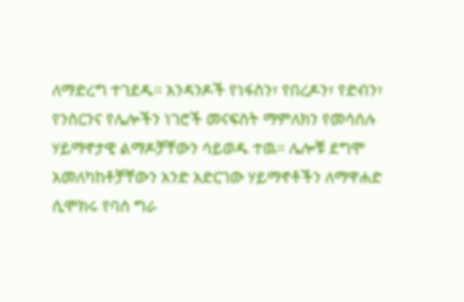ለማድረግ ተገደዱ። አንዳንዶች የነፋስን፣ የበረዶን፣ የድብን፣ የንስርንና የሌሎችን ነገሮች መናፍስት ማምለክን የመሳሰሉ ሃይማኖታዊ ልማዶቻቸውን ሳይወዱ ተዉ። ሌሎቹ ደግሞ አመለካከቶቻቸውን አንድ አድርገው ሃይማኖቶችን ለማዋሐድ ሲሞክሩ የባሰ ግራ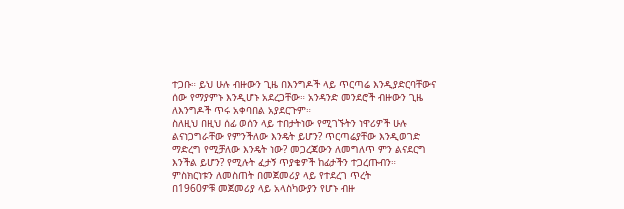ተጋቡ። ይህ ሁሉ ብዙውን ጊዜ በእንግዶች ላይ ጥርጣሬ እንዲያድርባቸውና ሰው የማያምኑ እንዲሆኑ አደረጋቸው። አንዳንድ መንደሮች ብዙውን ጊዜ ለእንግዶች ጥሩ አቀባበል አያደርጉም።
ስለዚህ በዚህ ሰፊ ወሰን ላይ ተበታትነው የሚገኙትን ነዋሪዎች ሁሉ ልናነጋግራቸው የምንችለው እንዴት ይሆን? ጥርጣሬያቸው እንዲወገድ ማድረግ የሚቻለው እንዴት ነው? መጋረጃውን ለመግለጥ ምን ልናደርግ እንችል ይሆን? የሚሉት ፈታኝ ጥያቄዎች ከፊታችን ተጋረጡብን።
ምስክርነቱን ለመስጠት በመጀመሪያ ላይ የተደረገ ጥረት
በ1960ዎቹ መጀመሪያ ላይ አላስካውያን የሆኑ ብዙ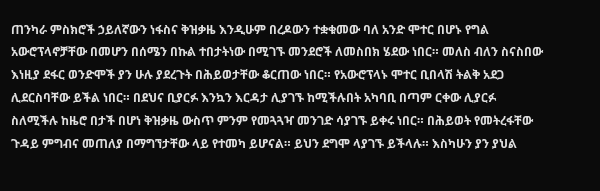ጠንካራ ምስክሮች ኃይለኛውን ነፋስና ቅዝቃዜ እንዲሁም በረዶውን ተቋቁመው ባለ አንድ ሞተር በሆኑ የግል አውሮፕላኖቻቸው በመሆን በሰሜን በኩል ተበታትነው በሚገኙ መንደሮች ለመስበክ ሄደው ነበር። መለስ ብለን ስናስበው እነዚያ ደፋር ወንድሞች ያን ሁሉ ያደረጉት በሕይወታቸው ቆርጠው ነበር። የአውሮፕላኑ ሞተር ቢበላሽ ትልቅ አደጋ ሊደርስባቸው ይችል ነበር። በደህና ቢያርፉ እንኳን እርዳታ ሊያገኙ ከሚችሉበት አካባቢ በጣም ርቀው ሊያርፉ ስለሚችሉ ከዜሮ በታች በሆነ ቅዝቃዜ ውስጥ ምንም የመጓጓዣ መንገድ ሳያገኙ ይቀሩ ነበር። በሕይወት የመትረፋቸው ጉዳይ ምግብና መጠለያ በማግኘታቸው ላይ የተመካ ይሆናል። ይህን ደግሞ ላያገኙ ይችላሉ። እስካሁን ያን ያህል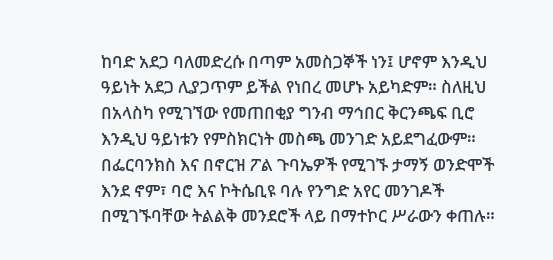ከባድ አደጋ ባለመድረሱ በጣም አመስጋኞች ነን፤ ሆኖም እንዲህ ዓይነት አደጋ ሊያጋጥም ይችል የነበረ መሆኑ አይካድም። ስለዚህ በአላስካ የሚገኘው የመጠበቂያ ግንብ ማኅበር ቅርንጫፍ ቢሮ እንዲህ ዓይነቱን የምስክርነት መስጫ መንገድ አይደግፈውም።
በፌርባንክስ እና በኖርዝ ፖል ጉባኤዎች የሚገኙ ታማኝ ወንድሞች እንደ ኖም፣ ባሮ እና ኮትሴቢዩ ባሉ የንግድ አየር መንገዶች በሚገኙባቸው ትልልቅ መንደሮች ላይ በማተኮር ሥራውን ቀጠሉ።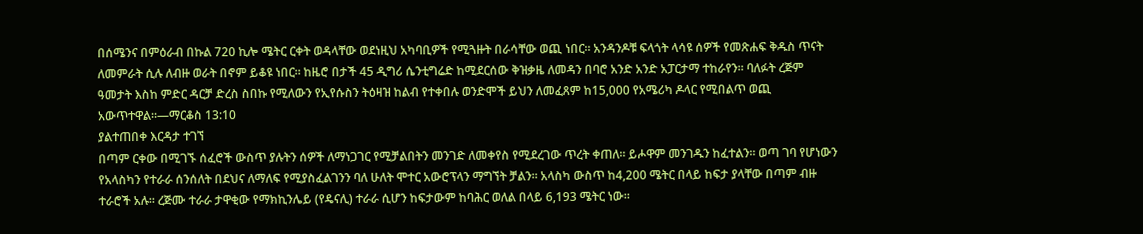በሰሜንና በምዕራብ በኩል 720 ኪሎ ሜትር ርቀት ወዳላቸው ወደነዚህ አካባቢዎች የሚጓዙት በራሳቸው ወጪ ነበር። አንዳንዶቹ ፍላጎት ላሳዩ ሰዎች የመጽሐፍ ቅዱስ ጥናት ለመምራት ሲሉ ለብዙ ወራት በኖም ይቆዩ ነበር። ከዜሮ በታች 45 ዲግሪ ሴንቲግሬድ ከሚደርሰው ቅዝቃዜ ለመዳን በባሮ አንድ አንድ አፓርታማ ተከራየን። ባለፉት ረጅም ዓመታት እስከ ምድር ዳርቻ ድረስ ስበኩ የሚለውን የኢየሱስን ትዕዛዝ ከልብ የተቀበሉ ወንድሞች ይህን ለመፈጸም ከ15,000 የአሜሪካ ዶላር የሚበልጥ ወጪ አውጥተዋል።—ማርቆስ 13:10
ያልተጠበቀ እርዳታ ተገኘ
በጣም ርቀው በሚገኙ ሰፈሮች ውስጥ ያሉትን ሰዎች ለማነጋገር የሚቻልበትን መንገድ ለመቀየስ የሚደረገው ጥረት ቀጠለ። ይሖዋም መንገዱን ከፈተልን። ወጣ ገባ የሆነውን የአላስካን የተራራ ሰንሰለት በደህና ለማለፍ የሚያስፈልገንን ባለ ሁለት ሞተር አውሮፕላን ማግኘት ቻልን። አላስካ ውስጥ ከ4,200 ሜትር በላይ ከፍታ ያላቸው በጣም ብዙ ተራሮች አሉ። ረጅሙ ተራራ ታዋቂው የማክኪንሌይ (የዴናሊ) ተራራ ሲሆን ከፍታውም ከባሕር ወለል በላይ 6,193 ሜትር ነው።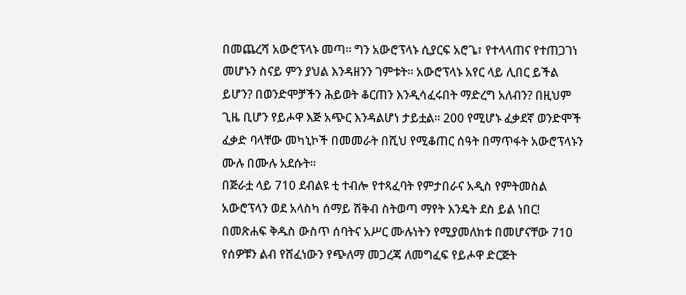በመጨረሻ አውሮፕላኑ መጣ። ግን አውሮፕላኑ ሲያርፍ አሮጌ፣ የተላላጠና የተጠጋገነ መሆኑን ስናይ ምን ያህል እንዳዘንን ገምቱት። አውሮፕላኑ አየር ላይ ሊበር ይችል ይሆን? በወንድሞቻችን ሕይወት ቆርጠን እንዲሳፈሩበት ማድረግ አለብን? በዚህም ጊዜ ቢሆን የይሖዋ እጅ አጭር እንዳልሆነ ታይቷል። 200 የሚሆኑ ፈቃደኛ ወንድሞች ፈቃድ ባላቸው መካኒኮች በመመራት በሺህ የሚቆጠር ሰዓት በማጥፋት አውሮፕላኑን ሙሉ በሙሉ አደሱት።
በጅራቷ ላይ 710 ደብልዩ ቲ ተብሎ የተጻፈባት የምታበራና አዲስ የምትመስል አውሮፕላን ወደ አላስካ ሰማይ ሽቅብ ስትወጣ ማየት እንዴት ደስ ይል ነበር! በመጽሐፍ ቅዱስ ውስጥ ሰባትና አሥር ሙሉነትን የሚያመለክቱ በመሆናቸው 710 የሰዎቹን ልብ የሸፈነውን የጭለማ መጋረጃ ለመግፈፍ የይሖዋ ድርጅት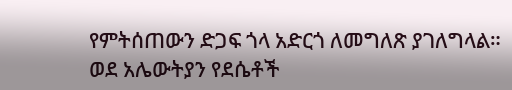የምትሰጠውን ድጋፍ ጎላ አድርጎ ለመግለጽ ያገለግላል።
ወደ አሌውትያን የደሴቶች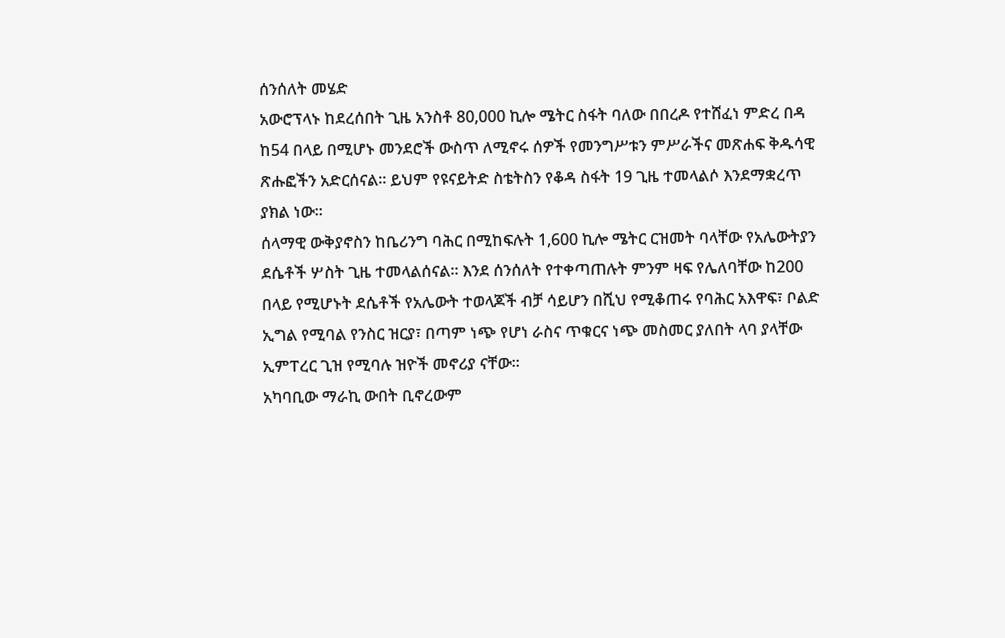ሰንሰለት መሄድ
አውሮፕላኑ ከደረሰበት ጊዜ አንስቶ 80,000 ኪሎ ሜትር ስፋት ባለው በበረዶ የተሸፈነ ምድረ በዳ ከ54 በላይ በሚሆኑ መንደሮች ውስጥ ለሚኖሩ ሰዎች የመንግሥቱን ምሥራችና መጽሐፍ ቅዱሳዊ ጽሑፎችን አድርሰናል። ይህም የዩናይትድ ስቴትስን የቆዳ ስፋት 19 ጊዜ ተመላልሶ እንደማቋረጥ ያክል ነው።
ሰላማዊ ውቅያኖስን ከቤሪንግ ባሕር በሚከፍሉት 1,600 ኪሎ ሜትር ርዝመት ባላቸው የአሌውትያን ደሴቶች ሦስት ጊዜ ተመላልሰናል። እንደ ሰንሰለት የተቀጣጠሉት ምንም ዛፍ የሌለባቸው ከ200 በላይ የሚሆኑት ደሴቶች የአሌውት ተወላጆች ብቻ ሳይሆን በሺህ የሚቆጠሩ የባሕር አእዋፍ፣ ቦልድ ኢግል የሚባል የንስር ዝርያ፣ በጣም ነጭ የሆነ ራስና ጥቁርና ነጭ መስመር ያለበት ላባ ያላቸው ኢምፐረር ጊዝ የሚባሉ ዝዮች መኖሪያ ናቸው።
አካባቢው ማራኪ ውበት ቢኖረውም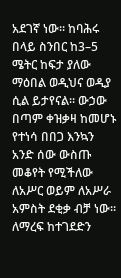አደገኛ ነው። ከባሕሩ በላይ ስንበር ከ3–5 ሜትር ከፍታ ያለው ማዕበል ወዲህና ወዲያ ሲል ይታየናል። ውኃው በጣም ቀዝቃዛ ከመሆኑ የተነሳ በበጋ እንኳን አንድ ሰው ውስጡ መቆየት የሚችለው ለአሥር ወይም ለአሥራ አምስት ደቂቃ ብቻ ነው። ለማረፍ ከተገደድን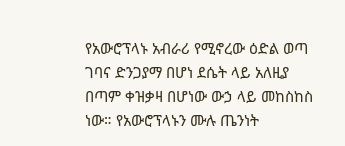የአውሮፕላኑ አብራሪ የሚኖረው ዕድል ወጣ ገባና ድንጋያማ በሆነ ደሴት ላይ አለዚያ በጣም ቀዝቃዛ በሆነው ውኃ ላይ መከስከስ ነው። የአውሮፕላኑን ሙሉ ጤንነት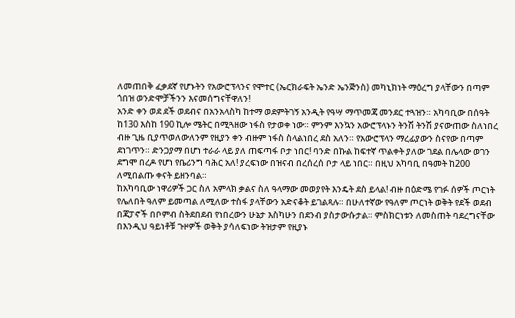ለመጠበቅ ፈቃደኛ የሆኑትን የአውሮፕላንና የሞተር (ኤርክራፍት ኤንድ ኤንጅንስ) መካኒክነት ማዕረግ ያላቸውን በጣም ጎበዝ ወንድሞቻችንን እናመሰግናቸዋለን!
አንድ ቀን ወደ ደች ወደብና በአንአላስካ ከተማ ወደምትገኝ አንዲት የዓሣ ማጥመጃ መንደር ተጓዝን። አካባቢው በሰዓት ከ130 እስከ 190 ኪሎ ሜትር በሚጓዘው ነፋስ የታወቀ ነው። ምንም እንኳን አውሮፕላኑን ትንሽ ትንሽ ያናውጠው ስለነበረ ብዙ ጊዜ ቢያጥወለውለንም የዚያን ቀን ብዙም ነፋስ ስላልነበረ ደስ አለን። የአውሮፕላን ማረፊያውን ስናየው በጣም ደነገጥን። ድንጋያማ በሆነ ተራራ ላይ ያለ ጠፍጣፋ ቦታ ነበር! ባንድ በኩል ከፍተኛ ጥልቀት ያለው ገደል በሌላው ወገን ደግሞ በረዶ የሆነ የቤሪንግ ባሕር አለ! ያረፍነው በዝናብ በረሰረሰ ቦታ ላይ ነበር። በዚህ አካባቢ በዓመት ከ200 ለሚበልጡ ቀናት ይዘንባል።
ከአካባቢው ነዋሪዎች ጋር ስለ አምላክ ቃልና ስለ ዓላማው መወያየት እንዴት ደስ ይላል! ብዙ በዕድሜ የገፉ ሰዎች ጦርነት የሌለበት ዓለም ይመጣል ለሚለው ተስፋ ያላቸውን አድናቆት ይገልጻሉ። በሁለተኛው የዓለም ጦርነት ወቅት የደች ወደብ በጃፓኖች በቦምብ ስትደበደብ የነበረውን ሁኔታ እስካሁን በደንብ ያስታውሱታል። ምስክርነቱን ለመስጠት ባደረግናቸው በእንዲህ ዓይነቶቹ ጉዞዎች ወቅት ያሳለፍነው ትዝታም የዚያኑ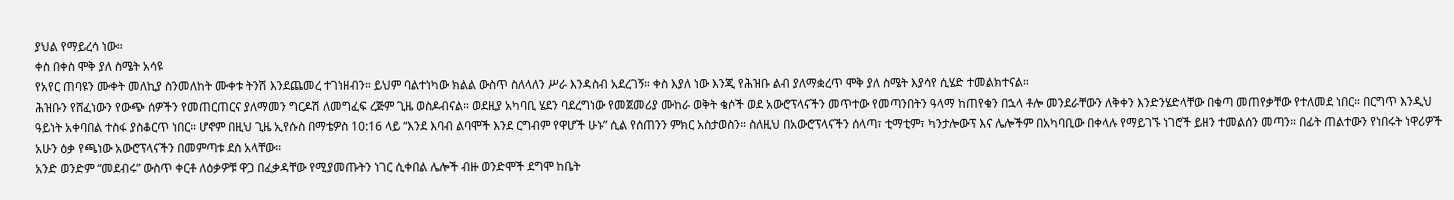ያህል የማይረሳ ነው።
ቀስ በቀስ ሞቅ ያለ ስሜት አሳዩ
የአየር ጠባዩን ሙቀት መለኪያ ስንመለከት ሙቀቱ ትንሽ እንደጨመረ ተገነዘብን። ይህም ባልተነካው ክልል ውስጥ ስለላለን ሥራ እንዳስብ አደረገኝ። ቀስ እያለ ነው እንጂ የሕዝቡ ልብ ያለማቋረጥ ሞቅ ያለ ስሜት እያሳየ ሲሄድ ተመልክተናል።
ሕዝቡን የሸፈነውን የውጭ ሰዎችን የመጠርጠርና ያለማመን ግርዶሽ ለመግፈፍ ረጅም ጊዜ ወስዶብናል። ወደዚያ አካባቢ ሄደን ባደረግነው የመጀመሪያ ሙከራ ወቅት ቄሶች ወደ አውሮፕላናችን መጥተው የመጣንበትን ዓላማ ከጠየቁን በኋላ ቶሎ መንደራቸውን ለቅቀን እንድንሄድላቸው በቁጣ መጠየቃቸው የተለመደ ነበር። በርግጥ እንዲህ ዓይነት አቀባበል ተስፋ ያስቆርጥ ነበር። ሆኖም በዚህ ጊዜ ኢየሱስ በማቴዎስ 10:16 ላይ “እንደ እባብ ልባሞች እንደ ርግብም የዋሆች ሁኑ” ሲል የሰጠንን ምክር አስታወስን። ስለዚህ በአውሮፕላናችን ሰላጣ፣ ቲማቲም፣ ካንታሎውፕ እና ሌሎችም በአካባቢው በቀላሉ የማይገኙ ነገሮች ይዘን ተመልሰን መጣን። በፊት ጠልተውን የነበሩት ነዋሪዎች አሁን ዕቃ የጫነው አውሮፕላናችን በመምጣቱ ደስ አላቸው።
አንድ ወንድም “መደብሩ” ውስጥ ቀርቶ ለዕቃዎቹ ዋጋ በፈቃዳቸው የሚያመጡትን ነገር ሲቀበል ሌሎች ብዙ ወንድሞች ደግሞ ከቤት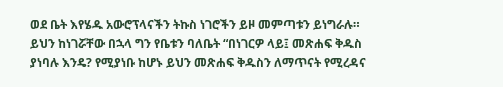ወደ ቤት እየሄዱ አውሮፕላናችን ትኩስ ነገሮችን ይዞ መምጣቱን ይነግራሉ። ይህን ከነገሯቸው በኋላ ግን የቤቱን ባለቤት “በነገርዎ ላይ፤ መጽሐፍ ቅዱስ ያነባሉ እንዴ? የሚያነቡ ከሆኑ ይህን መጽሐፍ ቅዱስን ለማጥናት የሚረዳና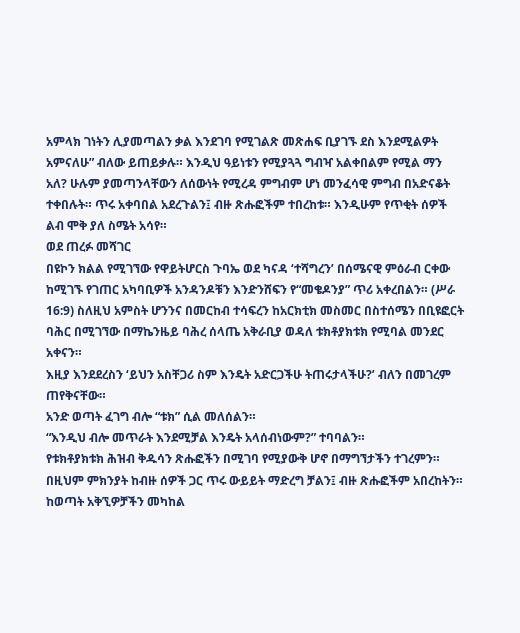አምላክ ገነትን ሊያመጣልን ቃል እንደገባ የሚገልጽ መጽሐፍ ቢያገኙ ደስ እንደሚልዎት አምናለሁ” ብለው ይጠይቃሉ። እንዲህ ዓይነቱን የሚያጓጓ ግብዣ አልቀበልም የሚል ማን አለ? ሁሉም ያመጣንላቸውን ለሰውነት የሚረዳ ምግብም ሆነ መንፈሳዊ ምግብ በአድናቆት ተቀበሉት። ጥሩ አቀባበል አደረጉልን፤ ብዙ ጽሑፎችም ተበረከቱ። እንዲሁም የጥቂት ሰዎች ልብ ሞቅ ያለ ስሜት አሳየ።
ወደ ጠረፉ መሻገር
በዩኮን ክልል የሚገኘው የዋይትሆርስ ጉባኤ ወደ ካናዳ ‘ተሻግረን’ በሰሜናዊ ምዕራብ ርቀው ከሚገኙ የገጠር አካባቢዎች አንዳንዶቹን እንድንሸፍን የ“መቄዶንያ” ጥሪ አቀረበልን። (ሥራ 16:9) ስለዚህ አምስት ሆንንና በመርከብ ተሳፍረን ከአርክቲክ መስመር በስተሰሜን በቢዩፎርት ባሕር በሚገኘው በማኬንዜይ ባሕረ ሰላጤ አቅራቢያ ወዳለ ቱክቶያክቱክ የሚባል መንደር አቀናን።
እዚያ እንደደረስን ‘ይህን አስቸጋሪ ስም እንዴት አድርጋችሁ ትጠሩታላችሁ?’ ብለን በመገረም ጠየቅናቸው።
አንድ ወጣት ፈገግ ብሎ “ቱክ” ሲል መለሰልን።
“እንዲህ ብሎ መጥራት እንደሚቻል እንዴት አላሰብነውም?” ተባባልን።
የቱክቶያክቱክ ሕዝብ ቅዱሳን ጽሑፎችን በሚገባ የሚያውቅ ሆኖ በማግኘታችን ተገረምን። በዚህም ምክንያት ከብዙ ሰዎች ጋር ጥሩ ውይይት ማድረግ ቻልን፤ ብዙ ጽሑፎችም አበረከትን። ከወጣት አቅኚዎቻችን መካከል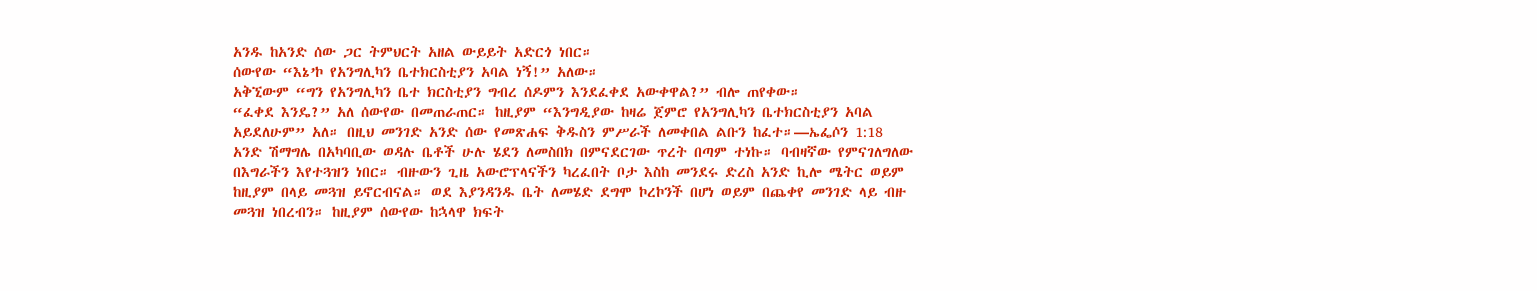አንዱ ከአንድ ሰው ጋር ትምህርት አዘል ውይይት አድርጎ ነበር።
ሰውየው “እኔ’ኮ የአንግሊካን ቤተክርስቲያን አባል ነኝ!” አለው።
አቅኚውም “ግን የአንግሊካን ቤተ ክርስቲያን ግብረ ሰዶምን እንደፈቀደ አውቀዋል?” ብሎ ጠየቀው።
“ፈቀደ እንዴ?” አለ ሰውየው በመጠራጠር። ከዚያም “እንግዲያው ከዛሬ ጀምሮ የአንግሊካን ቤተክርስቲያን አባል አይደለሁም” አለ። በዚህ መንገድ አንድ ሰው የመጽሐፍ ቅዱስን ምሥራች ለመቀበል ልቡን ከፈተ።—ኤፌሶን 1:18
አንድ ሽማግሌ በአካባቢው ወዳሉ ቤቶች ሁሉ ሄደን ለመስበክ በምናደርገው ጥረት በጣም ተነኩ። ባብዛኛው የምናገለግለው በእግራችን እየተጓዝን ነበር። ብዙውን ጊዜ አውሮፕላናችን ካረፈበት ቦታ እስከ መንደሩ ድረስ አንድ ኪሎ ሜትር ወይም ከዚያም በላይ መጓዝ ይኖርብናል። ወደ እያንዳንዱ ቤት ለመሄድ ደግሞ ኮረኮንች በሆነ ወይም በጨቀየ መንገድ ላይ ብዙ መጓዝ ነበረብን። ከዚያም ሰውየው ከኋላዋ ክፍት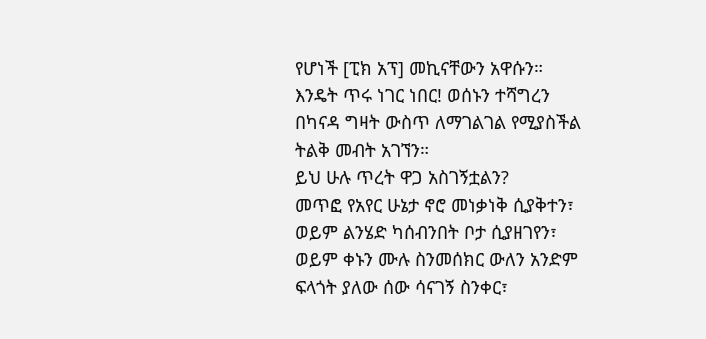የሆነች [ፒክ አፕ] መኪናቸውን አዋሱን። እንዴት ጥሩ ነገር ነበር! ወሰኑን ተሻግረን በካናዳ ግዛት ውስጥ ለማገልገል የሚያስችል ትልቅ መብት አገኘን።
ይህ ሁሉ ጥረት ዋጋ አስገኝቷልን?
መጥፎ የአየር ሁኔታ ኖሮ መነቃነቅ ሲያቅተን፣ ወይም ልንሄድ ካሰብንበት ቦታ ሲያዘገየን፣ ወይም ቀኑን ሙሉ ስንመሰክር ውለን አንድም ፍላጎት ያለው ሰው ሳናገኝ ስንቀር፣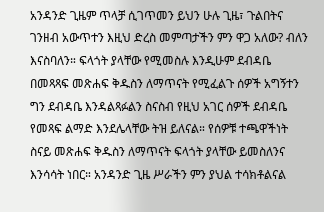አንዳንድ ጊዜም ጥላቻ ሲገጥመን ይህን ሁሉ ጊዜ፣ ጉልበትና ገንዘብ አውጥተን እዚህ ድረስ መምጣታችን ምን ዋጋ አለው? ብለን እናስባለን። ፍላጎት ያላቸው የሚመስሉ እንዲሁም ደብዳቤ በመጻጻፍ መጽሐፍ ቅዱስን ለማጥናት የሚፈልጉ ሰዎች አግኝተን ግን ደብዳቤ እንዳልጻፉልን ስናስብ የዚህ አገር ሰዎች ደብዳቤ የመጻፍ ልማድ እንደሌላቸው ትዝ ይለናል። የሰዎቹ ተጫዋችነት ስናይ መጽሐፍ ቅዱስን ለማጥናት ፍላጎት ያላቸው ይመስለንና እንሳሳት ነበር። አንዳንድ ጊዜ ሥራችን ምን ያህል ተሳክቶልናል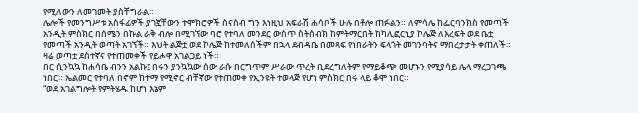የሚለውን ለመገመት ያስቸግራል።
ሌሎች የመንግሥቱ አስፋፊዎች ያገኟቸውን ተሞክሮዎች ስናስብ ግን እነዚህ አፍራሽ ሐሳቦች ሁሉ በቶሎ ጠፉልን። ለምሳሌ ከፌርባንክስ የመጣች አንዲት ምስክር በሰሜን በኩል ራቅ ብሎ በሚገኘው ባሮ የተባለ መንደር ውስጥ ስትሰብክ ከምትማርበት ከካሊፎርኒያ ኮሌጅ ለእረፍት ወደ ቤቷ የመጣች አንዲት ወጣት አገኘች። እህት ልጅቷ ወደ ኮሌጅ ከተመለሰችም በኋላ ደብዳቤ በመጻፍ የነበራትን ፍላጎት መገንባትና ማበረታታት ቀጠለች። ዛሬ ወጣቷ ደስተኛና የተጠመቀች የይሖዋ አገልጋይ ነች።
በር ሲንኳኳ ከሐሳቤ ብንን አልኩ፤ በሩን ያንኳኳው ሰው ራሱ በርግጥም ሥራው ጥረት ቢደረግለትም የማይቆጭ መሆኑን የሚያሳይ ሌላ ማረጋገጫ ነበር። ኤልመር የተባለ በኖም ከተማ የሚኖር ብቸኛው የተጠመቀ የኢንዩት ተወላጅ የሆነ ምስክር በሩ ላይ ቆሞ ነበር።
“ወደ አገልግሎት የምትሄዱ ከሆነ እኔም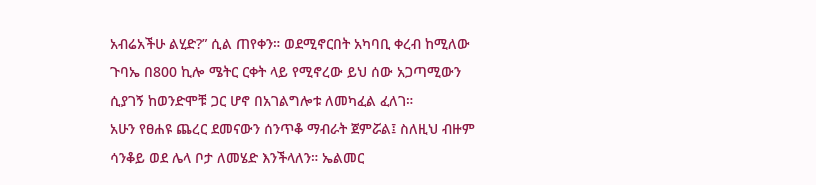አብሬአችሁ ልሂድ?” ሲል ጠየቀን። ወደሚኖርበት አካባቢ ቀረብ ከሚለው ጉባኤ በ800 ኪሎ ሜትር ርቀት ላይ የሚኖረው ይህ ሰው አጋጣሚውን ሲያገኝ ከወንድሞቹ ጋር ሆኖ በአገልግሎቱ ለመካፈል ፈለገ።
አሁን የፀሐዩ ጨረር ደመናውን ሰንጥቆ ማብራት ጀምሯል፤ ስለዚህ ብዙም ሳንቆይ ወደ ሌላ ቦታ ለመሄድ እንችላለን። ኤልመር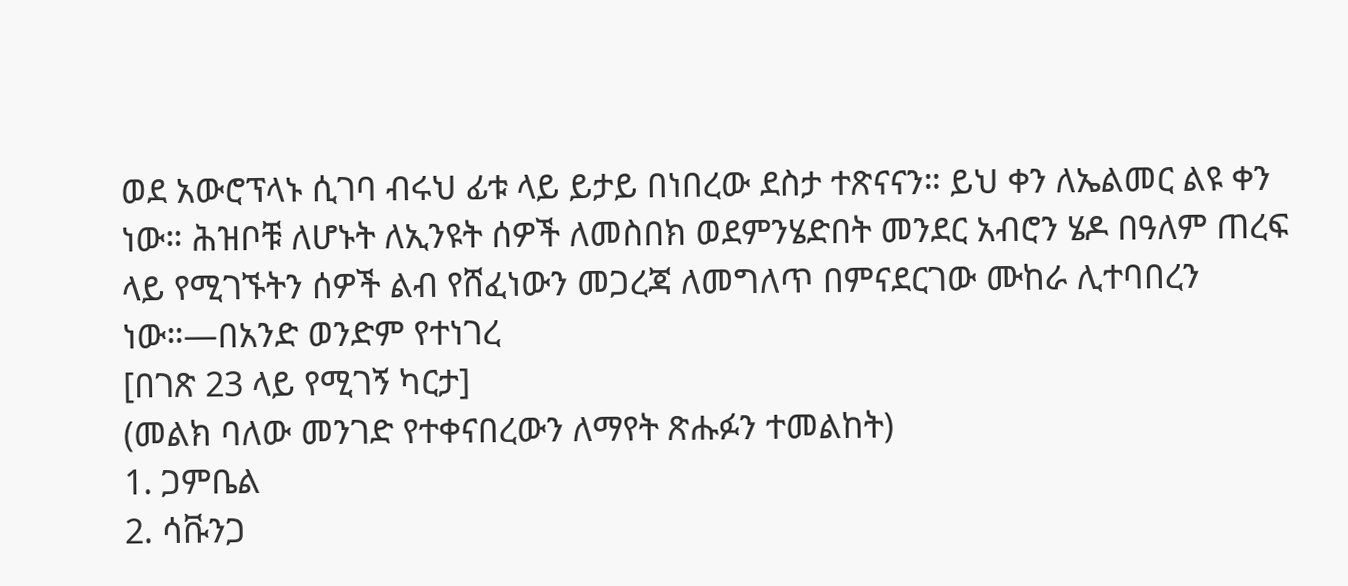ወደ አውሮፕላኑ ሲገባ ብሩህ ፊቱ ላይ ይታይ በነበረው ደስታ ተጽናናን። ይህ ቀን ለኤልመር ልዩ ቀን ነው። ሕዝቦቹ ለሆኑት ለኢንዩት ሰዎች ለመስበክ ወደምንሄድበት መንደር አብሮን ሄዶ በዓለም ጠረፍ ላይ የሚገኙትን ሰዎች ልብ የሸፈነውን መጋረጃ ለመግለጥ በምናደርገው ሙከራ ሊተባበረን ነው።—በአንድ ወንድም የተነገረ
[በገጽ 23 ላይ የሚገኝ ካርታ]
(መልክ ባለው መንገድ የተቀናበረውን ለማየት ጽሑፉን ተመልከት)
1. ጋምቤል
2. ሳቩንጋ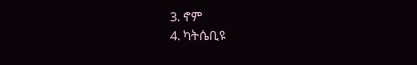3. ኖም
4. ካትሴቢዩ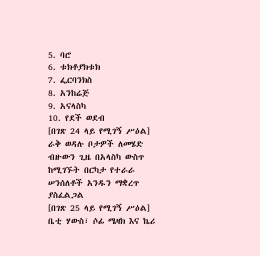5. ባሮ
6. ቱክቶያክቱክ
7. ፌርባንክስ
8. አንከሬጅ
9. አናላስካ
10. የደች ወደብ
[በገጽ 24 ላይ የሚገኝ ሥዕል]
ራቅ ወዳሉ ቦታዎች ለመሄድ ብዙውን ጊዜ በአላስካ ውስጥ ከሚገኙት በርካታ የተራራ ሠንሰለቶች አንዱን ማቋረጥ ያስፈልጋል
[በገጽ 25 ላይ የሚገኝ ሥዕል]
ቤቲ ሃውስ፣ ሶፊ ሜዛክ እና ኬሪ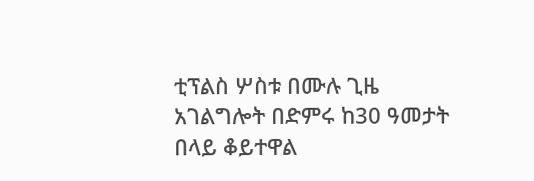ቲፕልስ ሦስቱ በሙሉ ጊዜ አገልግሎት በድምሩ ከ30 ዓመታት በላይ ቆይተዋል